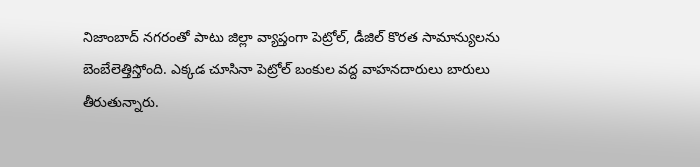నిజాంబాద్ నగరంతో పాటు జిల్లా వ్యాప్తంగా పెట్రోల్, డీజిల్ కొరత సామాన్యులను బెంబేలెత్తిస్తోంది. ఎక్కడ చూసినా పెట్రోల్ బంకుల వద్ద వాహనదారులు బారులు తీరుతున్నారు.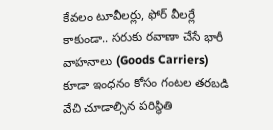కేవలం టూవీలర్లు, ఫోర్ వీలర్లే కాకుండా.. సరుకు రవాణా చేసే భారీ వాహనాలు (Goods Carriers) కూడా ఇంధనం కోసం గంటల తరబడి వేచి చూడాల్సిన పరిస్థితి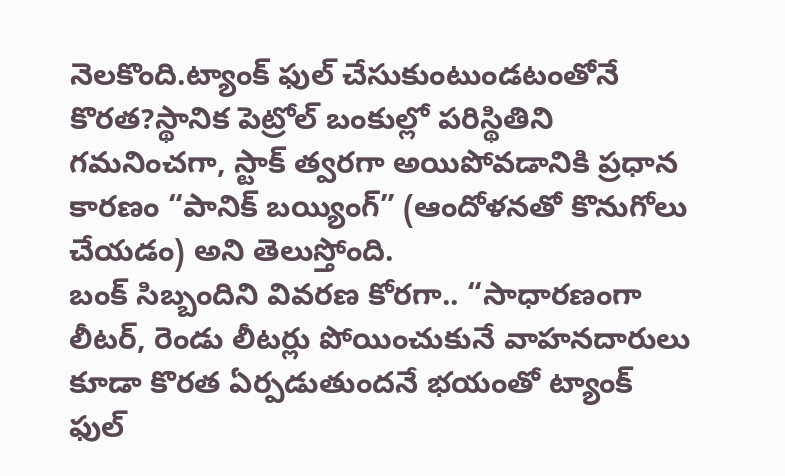నెలకొంది.ట్యాంక్ ఫుల్ చేసుకుంటుండటంతోనే కొరత?స్థానిక పెట్రోల్ బంకుల్లో పరిస్థితిని గమనించగా, స్టాక్ త్వరగా అయిపోవడానికి ప్రధాన కారణం “పానిక్ బయ్యింగ్” (ఆందోళనతో కొనుగోలు చేయడం) అని తెలుస్తోంది.
బంక్ సిబ్బందిని వివరణ కోరగా.. “సాధారణంగా లీటర్, రెండు లీటర్లు పోయించుకునే వాహనదారులు కూడా కొరత ఏర్పడుతుందనే భయంతో ట్యాంక్ ఫుల్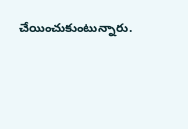చేయించుకుంటున్నారు.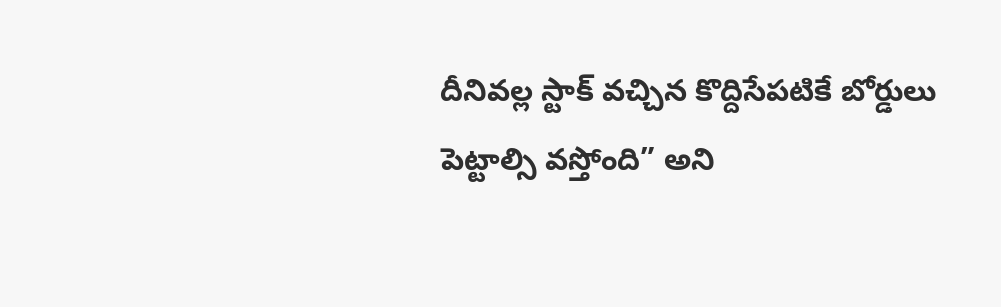దీనివల్ల స్టాక్ వచ్చిన కొద్దిసేపటికే బోర్డులు పెట్టాల్సి వస్తోంది” అని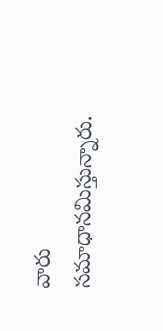వారు సమాధానమిస్తున్నారు.